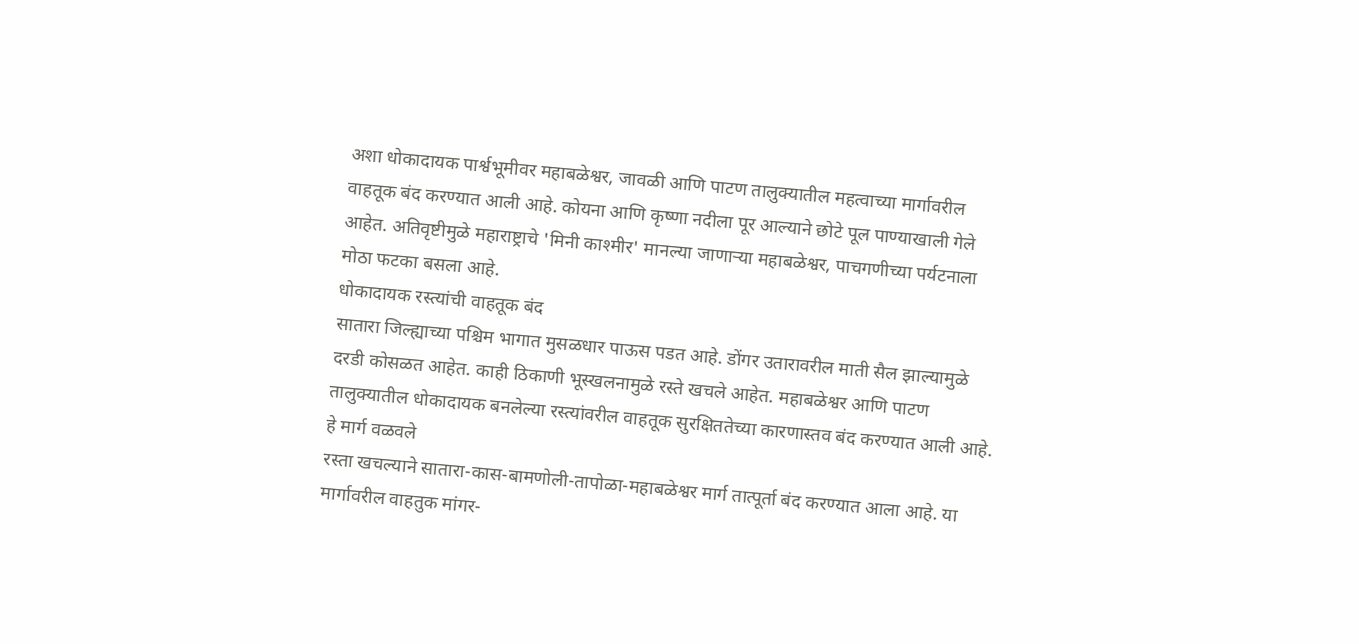अशा धोकादायक पार्श्वभूमीवर महाबळेश्वर, जावळी आणि पाटण तालुक्यातील महत्वाच्या मार्गावरील वाहतूक बंद करण्यात आली आहे. कोयना आणि कृष्णा नदीला पूर आल्याने छोटे पूल पाण्याखाली गेले आहेत. अतिवृष्टीमुळे महाराष्ट्राचे 'मिनी काश्मीर' मानल्या जाणाऱ्या महाबळेश्वर, पाचगणीच्या पर्यटनाला मोठा फटका बसला आहे.
धोकादायक रस्त्यांची वाहतूक बंद
सातारा जिल्ह्याच्या पश्चिम भागात मुसळधार पाऊस पडत आहे. डोंगर उतारावरील माती सैल झाल्यामुळे दरडी कोसळत आहेत. काही ठिकाणी भूस्खलनामुळे रस्ते खचले आहेत. महाबळेश्वर आणि पाटण तालुक्यातील धोकादायक बनलेल्या रस्त्यांवरील वाहतूक सुरक्षिततेच्या कारणास्तव बंद करण्यात आली आहे. हे मार्ग वळवले
रस्ता खचल्याने सातारा-कास-बामणोली-तापोळा-महाबळेश्वर मार्ग तात्पूर्ता बंद करण्यात आला आहे. या मार्गावरील वाहतुक मांगर-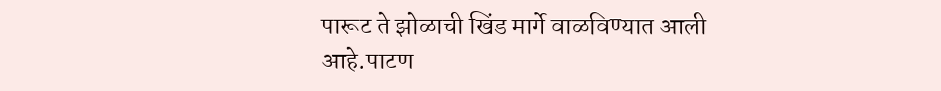पारूट ते झोळाची खिंड मार्गे वाळविण्यात आली आहे.पाटण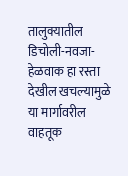तालुक्यातील डिचोली-नवजा-हेळवाक हा रस्ता देखील खचल्यामुळे या मार्गावरील वाहतूक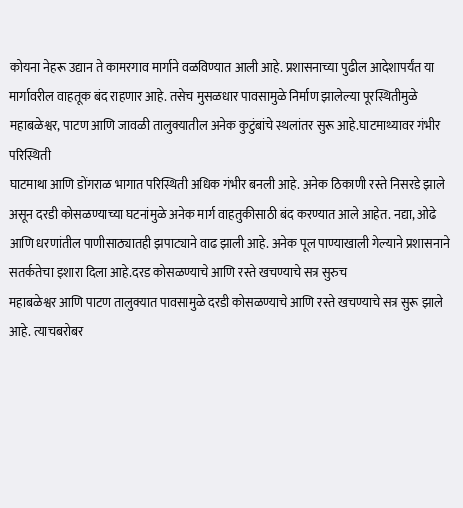कोयना नेहरू उद्यान ते कामरगाव मार्गाने वळविण्यात आली आहे. प्रशासनाच्या पुढील आदेशापर्यंत या मार्गावरील वाहतूक बंद राहणार आहे. तसेच मुसळधार पावसामुळे निर्माण झालेल्या पूरस्थितीमुळे महाबळेश्वर, पाटण आणि जावळी तालुक्यातील अनेक कुटुंबांचे स्थलांतर सुरू आहे.घाटमाथ्यावर गंभीर परिस्थिती
घाटमाथा आणि डोंगराळ भागात परिस्थिती अधिक गंभीर बनली आहे. अनेक ठिकाणी रस्ते निसरडे झाले असून दरडी कोसळण्याच्या घटनांमुळे अनेक मार्ग वाहतुकीसाठी बंद करण्यात आले आहेत. नद्या, ओढे आणि धरणांतील पाणीसाठ्यातही झपाट्याने वाढ झाली आहे. अनेक पूल पाण्याखाली गेल्याने प्रशासनाने सतर्कतेचा इशारा दिला आहे.दरड कोसळण्याचे आणि रस्ते खचण्याचे सत्र सुरुच
महाबळेश्वर आणि पाटण तालुक्यात पावसामुळे दरडी कोसळण्याचे आणि रस्ते खचण्याचे सत्र सुरू झाले आहे. त्याचबरोबर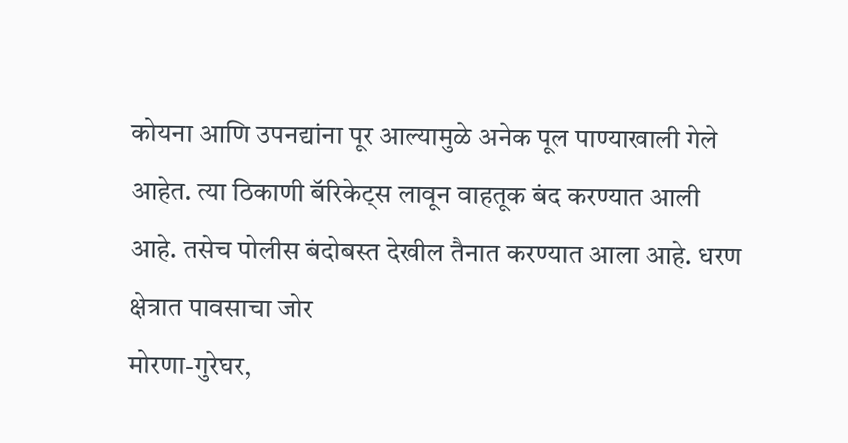कोयना आणि उपनद्यांना पूर आल्यामुळे अनेक पूल पाण्याखाली गेले आहेत. त्या ठिकाणी बॅरिकेट्स लावून वाहतूक बंद करण्यात आली आहे. तसेच पोलीस बंदोबस्त देखील तैनात करण्यात आला आहे. धरण क्षेत्रात पावसाचा जोर
मोरणा-गुरेघर,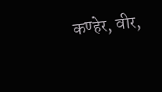कण्हेर, वीर,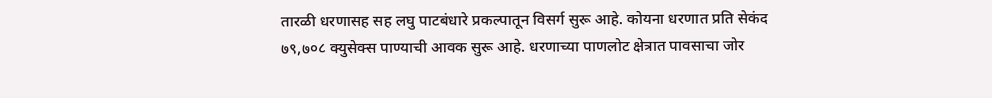तारळी धरणासह सह लघु पाटबंधारे प्रकल्पातून विसर्ग सुरू आहे. कोयना धरणात प्रति सेकंद ७९,७०८ क्युसेक्स पाण्याची आवक सुरू आहे. धरणाच्या पाणलोट क्षेत्रात पावसाचा जोर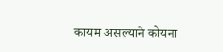कायम असल्याने कोयना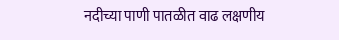नदीच्या पाणी पातळीत वाढ लक्षणीय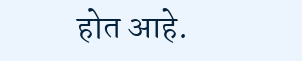होत आहे.